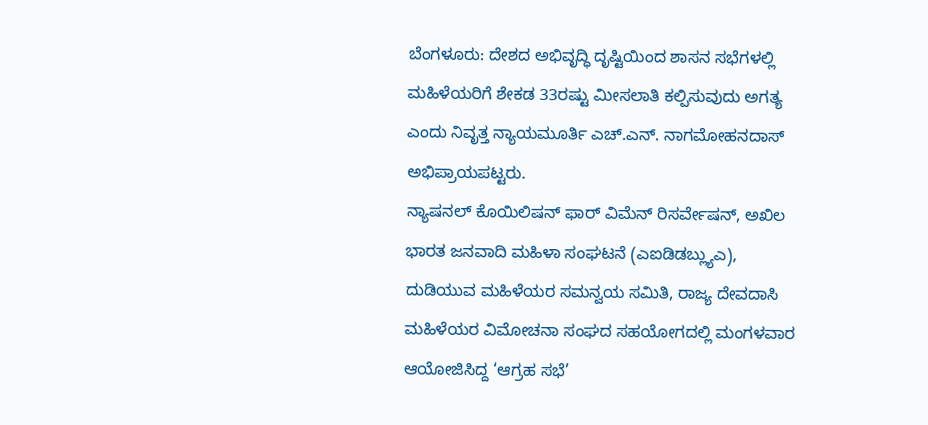ಬೆಂಗಳೂರು: ದೇಶದ ಅಭಿವೃದ್ಧಿ ದೃಷ್ಟಿಯಿಂದ ಶಾಸನ ಸಭೆಗಳಲ್ಲಿ ಮಹಿಳೆಯರಿಗೆ ಶೇಕಡ 33ರಷ್ಟು ಮೀಸಲಾತಿ ಕಲ್ಪಿಸುವುದು ಅಗತ್ಯ ಎಂದು ನಿವೃತ್ತ ನ್ಯಾಯಮೂರ್ತಿ ಎಚ್.ಎನ್. ನಾಗಮೋಹನದಾಸ್ ಅಭಿಪ್ರಾಯಪಟ್ಟರು.
ನ್ಯಾಷನಲ್ ಕೊಯಿಲಿಷನ್ ಫಾರ್ ವಿಮೆನ್ ರಿಸರ್ವೇಷನ್, ಅಖಿಲ ಭಾರತ ಜನವಾದಿ ಮಹಿಳಾ ಸಂಘಟನೆ (ಎಐಡಿಡಬ್ಲ್ಯುಎ), ದುಡಿಯುವ ಮಹಿಳೆಯರ ಸಮನ್ವಯ ಸಮಿತಿ, ರಾಜ್ಯ ದೇವದಾಸಿ ಮಹಿಳೆಯರ ವಿಮೋಚನಾ ಸಂಘದ ಸಹಯೋಗದಲ್ಲಿ ಮಂಗಳವಾರ ಆಯೋಜಿಸಿದ್ದ ‘ಆಗ್ರಹ ಸಭೆ’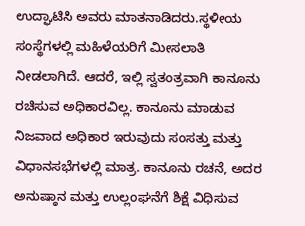ಉದ್ಘಾಟಿಸಿ ಅವರು ಮಾತನಾಡಿದರು.ಸ್ಥಳೀಯ ಸಂಸ್ಥೆಗಳಲ್ಲಿ ಮಹಿಳೆಯರಿಗೆ ಮೀಸಲಾತಿ ನೀಡಲಾಗಿದೆ. ಆದರೆ, ಇಲ್ಲಿ ಸ್ವತಂತ್ರವಾಗಿ ಕಾನೂನು ರಚಿಸುವ ಅಧಿಕಾರವಿಲ್ಲ. ಕಾನೂನು ಮಾಡುವ ನಿಜವಾದ ಅಧಿಕಾರ ಇರುವುದು ಸಂಸತ್ತು ಮತ್ತು ವಿಧಾನಸಭೆಗಳಲ್ಲಿ ಮಾತ್ರ. ಕಾನೂನು ರಚನೆ, ಅದರ ಅನುಷ್ಠಾನ ಮತ್ತು ಉಲ್ಲಂಘನೆಗೆ ಶಿಕ್ಷೆ ವಿಧಿಸುವ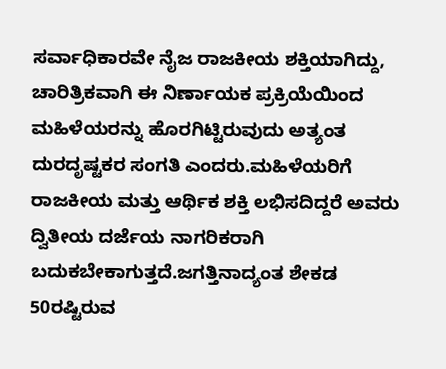ಸರ್ವಾಧಿಕಾರವೇ ನೈಜ ರಾಜಕೀಯ ಶಕ್ತಿಯಾಗಿದ್ದು, ಚಾರಿತ್ರಿಕವಾಗಿ ಈ ನಿರ್ಣಾಯಕ ಪ್ರಕ್ರಿಯೆಯಿಂದ ಮಹಿಳೆಯರನ್ನು ಹೊರಗಿಟ್ಟಿರುವುದು ಅತ್ಯಂತ ದುರದೃಷ್ಟಕರ ಸಂಗತಿ ಎಂದರು.ಮಹಿಳೆಯರಿಗೆ ರಾಜಕೀಯ ಮತ್ತು ಆರ್ಥಿಕ ಶಕ್ತಿ ಲಭಿಸದಿದ್ದರೆ ಅವರು ದ್ವಿತೀಯ ದರ್ಜೆಯ ನಾಗರಿಕರಾಗಿ ಬದುಕಬೇಕಾಗುತ್ತದೆ.ಜಗತ್ತಿನಾದ್ಯಂತ ಶೇಕಡ 50ರಷ್ಟಿರುವ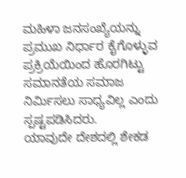ಮಹಿಳಾ ಜನಸಂಖ್ಯೆಯನ್ನು ಪ್ರಮುಖ ನಿರ್ಧಾರ ಕೈಗೊಳ್ಳುವ ಪ್ರಕ್ರಿಯೆಯಿಂದ ಹೊರಗಿಟ್ಟು ಸಮಾನತೆಯ ಸಮಾಜ ನಿರ್ಮಿಸಲು ಸಾಧ್ಯವಿಲ್ಲ ಎಂದು ಸ್ಪಷ್ಟಪಡಿಸಿದರು.
ಯಾವುದೇ ದೇಶದಲ್ಲಿ ಶೇಕಡ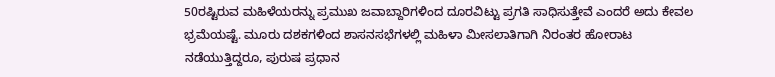50ರಷ್ಟಿರುವ ಮಹಿಳೆಯರನ್ನು ಪ್ರಮುಖ ಜವಾಬ್ದಾರಿಗಳಿಂದ ದೂರವಿಟ್ಟು ಪ್ರಗತಿ ಸಾಧಿಸುತ್ತೇವೆ ಎಂದರೆ ಅದು ಕೇವಲ ಭ್ರಮೆಯಷ್ಟೆ. ಮೂರು ದಶಕಗಳಿಂದ ಶಾಸನಸಭೆಗಳಲ್ಲಿ ಮಹಿಳಾ ಮೀಸಲಾತಿಗಾಗಿ ನಿರಂತರ ಹೋರಾಟ ನಡೆಯುತ್ತಿದ್ದರೂ, ಪುರುಷ ಪ್ರಧಾನ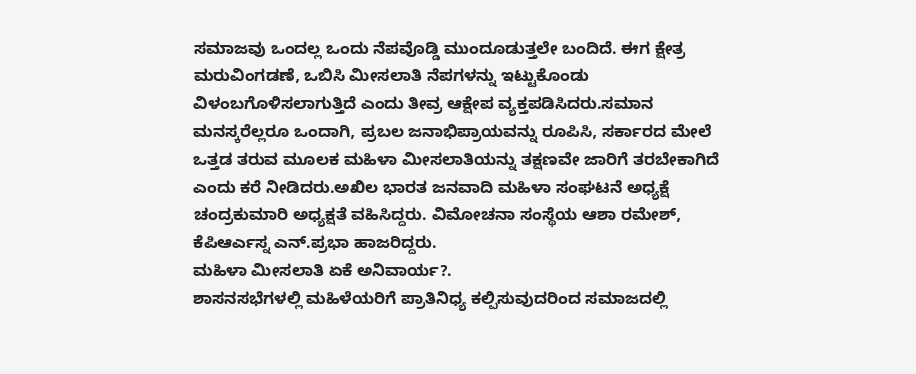ಸಮಾಜವು ಒಂದಲ್ಲ ಒಂದು ನೆಪವೊಡ್ಡಿ ಮುಂದೂಡುತ್ತಲೇ ಬಂದಿದೆ. ಈಗ ಕ್ಷೇತ್ರ ಮರುವಿಂಗಡಣೆ, ಒಬಿಸಿ ಮೀಸಲಾತಿ ನೆಪಗಳನ್ನು ಇಟ್ಟುಕೊಂಡು ವಿಳಂಬಗೊಳಿಸಲಾಗುತ್ತಿದೆ ಎಂದು ತೀವ್ರ ಆಕ್ಷೇಪ ವ್ಯಕ್ತಪಡಿಸಿದರು.ಸಮಾನ ಮನಸ್ಕರೆಲ್ಲರೂ ಒಂದಾಗಿ, ಪ್ರಬಲ ಜನಾಭಿಪ್ರಾಯವನ್ನು ರೂಪಿಸಿ, ಸರ್ಕಾರದ ಮೇಲೆ ಒತ್ತಡ ತರುವ ಮೂಲಕ ಮಹಿಳಾ ಮೀಸಲಾತಿಯನ್ನು ತಕ್ಷಣವೇ ಜಾರಿಗೆ ತರಬೇಕಾಗಿದೆ ಎಂದು ಕರೆ ನೀಡಿದರು.ಅಖಿಲ ಭಾರತ ಜನವಾದಿ ಮಹಿಳಾ ಸಂಘಟನೆ ಅಧ್ಯಕ್ಷೆ ಚಂದ್ರಕುಮಾರಿ ಅಧ್ಯಕ್ಷತೆ ವಹಿಸಿದ್ದರು. ವಿಮೋಚನಾ ಸಂಸ್ಥೆಯ ಆಶಾ ರಮೇಶ್, ಕೆಪಿಆರ್ಎಸ್ನ ಎನ್.ಪ್ರಭಾ ಹಾಜರಿದ್ದರು.
ಮಹಿಳಾ ಮೀಸಲಾತಿ ಏಕೆ ಅನಿವಾರ್ಯ?.
ಶಾಸನಸಭೆಗಳಲ್ಲಿ ಮಹಿಳೆಯರಿಗೆ ಪ್ರಾತಿನಿಧ್ಯ ಕಲ್ಪಿಸುವುದರಿಂದ ಸಮಾಜದಲ್ಲಿ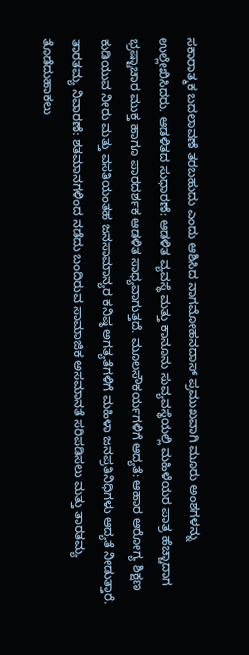ಸಕಾರಾತ್ಮಕ ಬದಲಾವಣೆ ತರಬಹುದು ಎಂದು ಆಶಿಸಿದ ನಾಗಮೋಹನದಾಸ್ ಪ್ರಮುಖವಾಗಿ ಮೂರು ಅಂಶಗಳನ್ನು ಉಲ್ಲೇಖಿಸಿದರು. ಆಡಳಿತದ ಸುಧಾರಣೆ: ಆಡಳಿತ ವ್ಯವಸ್ಥೆ ಮತ್ತು ಕಾನೂನು ಸುವ್ಯವಸ್ಥೆಯಲ್ಲಿ ಮಹಿಳೆಯರ ಪಾತ್ರ ಹೆಚ್ಚಾದಾಗ ಭ್ರಷ್ಟಾಚಾರ ಮುಕ್ತ ಹಾಗೂ ಪಾರದರ್ಶಕ ಆಡಳಿತ ಸಾಧ್ಯವಾಗುತ್ತದೆ. ಮೂಲಸೌಕರ್ಯಗಳಿಗೆ ಆದ್ಯತೆ: ಆಹಾರ ಆರೋಗ್ಯ ಶಿಕ್ಷಣ ಕುಡಿಯುವ ನೀರು ಮತ್ತು ವಸತಿಯಂತಹ ಜನಸಾಮಾನ್ಯರ ಕನಿಷ್ಠ ಅಗತ್ಯತೆಗಳಿಗೆ ಮಹಿಳಾ ಜನಪ್ರತಿನಿಧಿಗಳು ಆದ್ಯತೆ ನೀಡುತ್ತಾರೆ. ತಾರತಮ್ಯ ನಿವಾರಣೆ: ಶತಮಾನಗಳಿಂದ ನಡೆದು ಬಂದಿರುವ ಸಾಮಾಜಿಕ ಅಸಮಾನತೆ ಸರಿಪಡಿಸಲು ಮತ್ತು ತಾರತಮ್ಯ ತೊಡೆದುಹಾಕಲು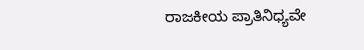ರಾಜಕೀಯ ಪ್ರಾತಿನಿಧ್ಯವೇ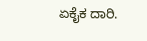ಏಕೈಕ ದಾರಿ.